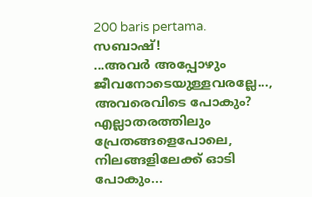200 baris pertama.
സബാഷ്!
...അവർ അപ്പോഴും ജീവനോടെയുള്ളവരല്ലേ..., അവരെവിടെ പോകും?
എല്ലാതരത്തിലും പ്രേതങ്ങളെപോലെ, നിലങ്ങളിലേക്ക് ഓടി പോകും...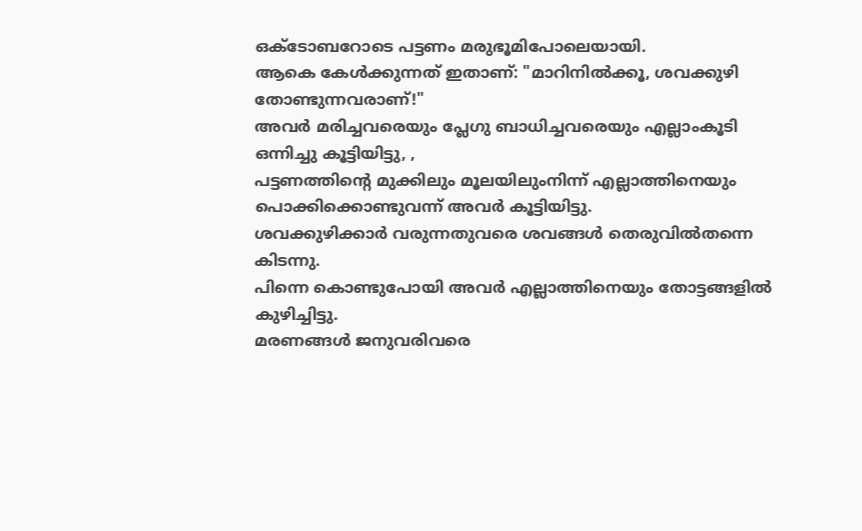ഒക്ടോബറോടെ പട്ടണം മരുഭൂമിപോലെയായി.
ആകെ കേൾക്കുന്നത് ഇതാണ്: "മാറിനിൽക്കൂ, ശവക്കുഴി തോണ്ടുന്നവരാണ്!"
അവർ മരിച്ചവരെയും പ്ലേഗു ബാധിച്ചവരെയും എല്ലാംകൂടി ഒന്നിച്ചു കൂട്ടിയിട്ടു, ,
പട്ടണത്തിന്റെ മുക്കിലും മൂലയിലുംനിന്ന് എല്ലാത്തിനെയും പൊക്കിക്കൊണ്ടുവന്ന് അവർ കൂട്ടിയിട്ടു.
ശവക്കുഴിക്കാർ വരുന്നതുവരെ ശവങ്ങൾ തെരുവിൽതന്നെ കിടന്നു.
പിന്നെ കൊണ്ടുപോയി അവർ എല്ലാത്തിനെയും തോട്ടങ്ങളിൽ കുഴിച്ചിട്ടു.
മരണങ്ങൾ ജനുവരിവരെ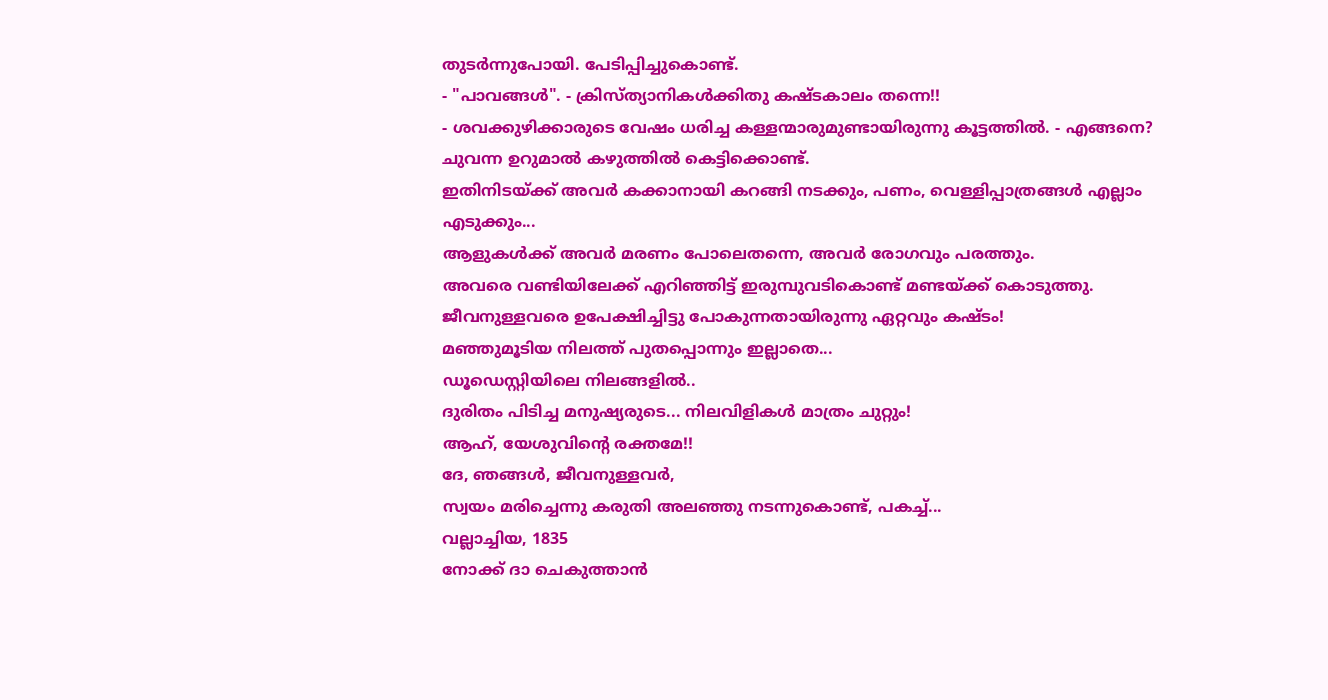തുടർന്നുപോയി. പേടിപ്പിച്ചുകൊണ്ട്.
- "പാവങ്ങൾ". - ക്രിസ്ത്യാനികൾക്കിതു കഷ്ടകാലം തന്നെ!!
- ശവക്കുഴിക്കാരുടെ വേഷം ധരിച്ച കള്ളന്മാരുമുണ്ടായിരുന്നു കൂട്ടത്തിൽ. - എങ്ങനെ?
ചുവന്ന ഉറുമാൽ കഴുത്തിൽ കെട്ടിക്കൊണ്ട്.
ഇതിനിടയ്ക്ക് അവർ കക്കാനായി കറങ്ങി നടക്കും, പണം, വെള്ളിപ്പാത്രങ്ങൾ എല്ലാം എടുക്കും...
ആളുകൾക്ക് അവർ മരണം പോലെതന്നെ, അവർ രോഗവും പരത്തും.
അവരെ വണ്ടിയിലേക്ക് എറിഞ്ഞിട്ട് ഇരുമ്പുവടികൊണ്ട് മണ്ടയ്ക്ക് കൊടുത്തു.
ജീവനുള്ളവരെ ഉപേക്ഷിച്ചിട്ടു പോകുന്നതായിരുന്നു ഏറ്റവും കഷ്ടം!
മഞ്ഞുമൂടിയ നിലത്ത് പുതപ്പൊന്നും ഇല്ലാതെ...
ഡൂഡെസ്റ്റിയിലെ നിലങ്ങളിൽ..
ദുരിതം പിടിച്ച മനുഷ്യരുടെ... നിലവിളികൾ മാത്രം ചുറ്റും!
ആഹ്, യേശുവിന്റെ രക്തമേ!!
ദേ, ഞങ്ങൾ, ജീവനുള്ളവർ,
സ്വയം മരിച്ചെന്നു കരുതി അലഞ്ഞു നടന്നുകൊണ്ട്, പകച്ച്...
വല്ലാച്ചിയ, 1835
നോക്ക് ദാ ചെകുത്താൻ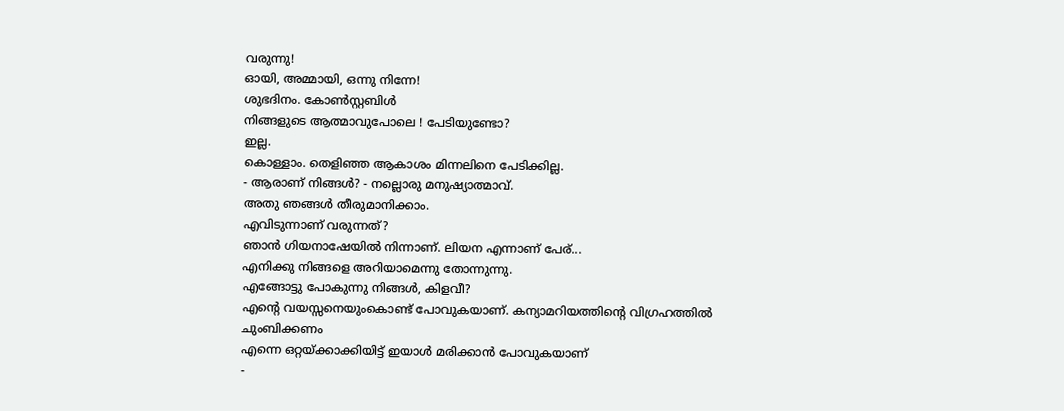വരുന്നു!
ഓയി, അമ്മായി, ഒന്നു നിന്നേ!
ശുഭദിനം. കോൺസ്റ്റബിൾ
നിങ്ങളുടെ ആത്മാവുപോലെ ! പേടിയുണ്ടോ?
ഇല്ല.
കൊള്ളാം. തെളിഞ്ഞ ആകാശം മിന്നലിനെ പേടിക്കില്ല.
- ആരാണ് നിങ്ങൾ? - നല്ലൊരു മനുഷ്യാത്മാവ്.
അതു ഞങ്ങൾ തീരുമാനിക്കാം.
എവിടുന്നാണ് വരുന്നത്?
ഞാൻ ഗിയനാഷേയിൽ നിന്നാണ്. ലിയന എന്നാണ് പേര്...
എനിക്കു നിങ്ങളെ അറിയാമെന്നു തോന്നുന്നു.
എങ്ങോട്ടു പോകുന്നു നിങ്ങൾ, കിളവീ?
എന്റെ വയസ്സനെയുംകൊണ്ട് പോവുകയാണ്. കന്യാമറിയത്തിന്റെ വിഗ്രഹത്തിൽ ചുംബിക്കണം
എന്നെ ഒറ്റയ്ക്കാക്കിയിട്ട് ഇയാൾ മരിക്കാൻ പോവുകയാണ്
-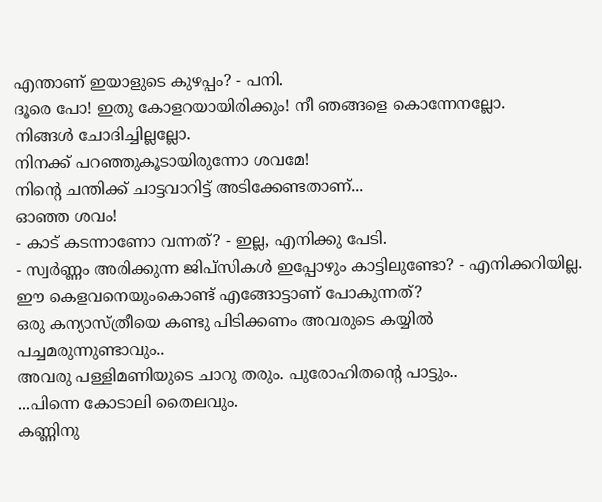എന്താണ് ഇയാളുടെ കുഴപ്പം? - പനി.
ദൂരെ പോ! ഇതു കോളറയായിരിക്കും! നീ ഞങ്ങളെ കൊന്നേനല്ലോ.
നിങ്ങൾ ചോദിച്ചില്ലല്ലോ.
നിനക്ക് പറഞ്ഞുകൂടായിരുന്നോ ശവമേ!
നിന്റെ ചന്തിക്ക് ചാട്ടവാറിട്ട് അടിക്കേണ്ടതാണ്...
ഓഞ്ഞ ശവം!
- കാട് കടന്നാണോ വന്നത്? - ഇല്ല, എനിക്കു പേടി.
- സ്വർണ്ണം അരിക്കുന്ന ജിപ്സികൾ ഇപ്പോഴും കാട്ടിലുണ്ടോ? - എനിക്കറിയില്ല.
ഈ കെളവനെയുംകൊണ്ട് എങ്ങോട്ടാണ് പോകുന്നത്?
ഒരു കന്യാസ്ത്രീയെ കണ്ടു പിടിക്കണം അവരുടെ കയ്യിൽ പച്ചമരുന്നുണ്ടാവും..
അവരു പള്ളിമണിയുടെ ചാറു തരും. പുരോഹിതന്റെ പാട്ടും..
...പിന്നെ കോടാലി തൈലവും.
കണ്ണിനു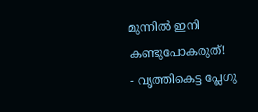മുന്നിൽ ഇനി കണ്ടുപോകരുത്!
- വൃത്തികെട്ട പ്ലേഗു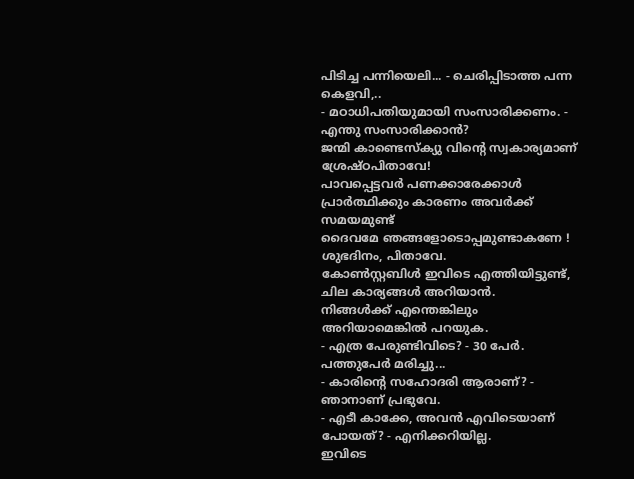പിടിച്ച പന്നിയെലി... - ചെരിപ്പിടാത്ത പന്ന കെളവി,..
- മഠാധിപതിയുമായി സംസാരിക്കണം. - എന്തു സംസാരിക്കാൻ?
ജന്മി കാണ്ടെസ്ക്യു വിന്റെ സ്വകാര്യമാണ്
ശ്രേഷ്ഠപിതാവേ!
പാവപ്പെട്ടവർ പണക്കാരേക്കാൾ പ്രാർത്ഥിക്കും കാരണം അവർക്ക് സമയമുണ്ട്
ദൈവമേ ഞങ്ങളോടൊപ്പമുണ്ടാകണേ !
ശുഭദിനം, പിതാവേ.
കോൺസ്റ്റബിൾ ഇവിടെ എത്തിയിട്ടുണ്ട്, ചില കാര്യങ്ങൾ അറിയാൻ.
നിങ്ങൾക്ക് എന്തെങ്കിലും അറിയാമെങ്കിൽ പറയുക.
- എത്ര പേരുണ്ടിവിടെ? - 30 പേർ. പത്തുപേർ മരിച്ചു...
- കാരിന്റെ സഹോദരി ആരാണ്? - ഞാനാണ് പ്രഭുവേ.
- എടീ കാക്കേ, അവൻ എവിടെയാണ് പോയത്? - എനിക്കറിയില്ല.
ഇവിടെ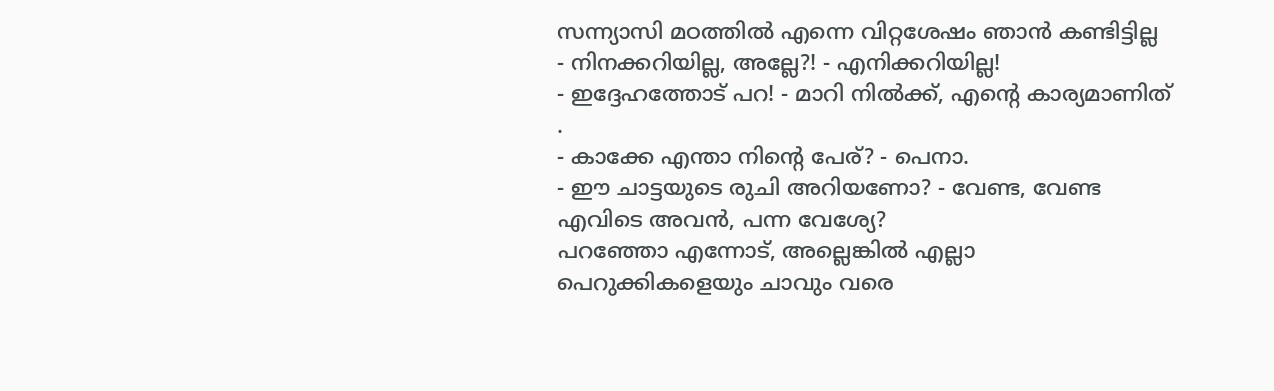സന്ന്യാസി മഠത്തിൽ എന്നെ വിറ്റശേഷം ഞാൻ കണ്ടിട്ടില്ല
- നിനക്കറിയില്ല, അല്ലേ?! - എനിക്കറിയില്ല!
- ഇദ്ദേഹത്തോട് പറ! - മാറി നിൽക്ക്, എന്റെ കാര്യമാണിത് .
- കാക്കേ എന്താ നിന്റെ പേര്? - പെനാ.
- ഈ ചാട്ടയുടെ രുചി അറിയണോ? - വേണ്ട, വേണ്ട
എവിടെ അവൻ, പന്ന വേശ്യേ?
പറഞ്ഞോ എന്നോട്, അല്ലെങ്കിൽ എല്ലാ പെറുക്കികളെയും ചാവും വരെ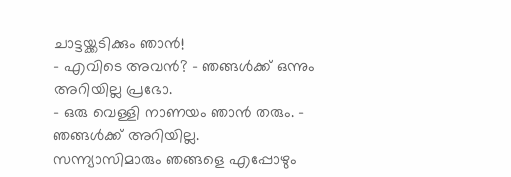ചാട്ടയ്ക്കടിക്കും ഞാൻ!
- എവിടെ അവൻ? - ഞങ്ങൾക്ക് ഒന്നും അറിയില്ല പ്രഭോ.
- ഒരു വെള്ളി നാണയം ഞാൻ തരും. - ഞങ്ങൾക്ക് അറിയില്ല.
സന്ന്യാസിമാരും ഞങ്ങളെ എപ്പോഴും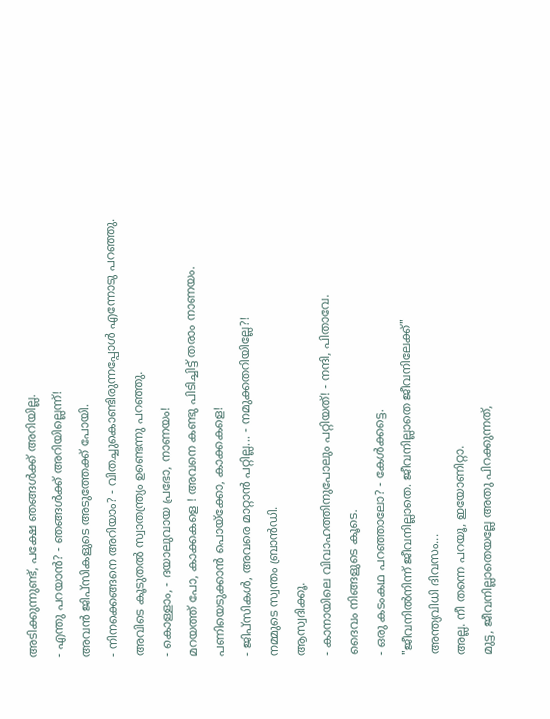അടിക്കുന്നുണ്ട്, പക്ഷേ ഞങ്ങൾക്ക് അറിയില്ല.
- എന്തു പറയാൻ? - ഞങ്ങൾക്ക് അറിയില്ലെന്ന്!
അവൻ ജിപ്സികളുടെ അടുത്തേക്ക് പോയി.
- നിനക്കെങ്ങനെ അറിയാം? - വിതച്ചുകൊണ്ടിരുന്നപ്പോൾ എന്നോടു പറഞ്ഞു.
അവിടെ കൂടുതൽ സ്വാതന്ത്ര്യം ഉണ്ടെന്നു പറഞ്ഞു.
- കൊള്ളാം, - ദയാലുവായ പ്രഭോ, നാണയം!
മറയത്ത് പോ, കാക്കകളെ ! അവനെ കണ്ടു പിടിച്ചിട്ട് തരാം നാണയം.
പണിയെടുക്കാൻ പൊയ്ക്കോ, കാക്കകളെ!
- ജിപ്സികൾ, അവരെ മാറ്റാൻ പറ്റില്ല... - നമുക്കതറിയില്ലേ?!
നമ്മുടെ സ്വന്തം ബ്രാൻഡി.
ആസ്വദിക്കൂ.
- കാനായിലെ വിവാഹത്തിനുപോലും പറ്റിയത്! - നന്ദി, പിതാവേ.
ദൈവം നിങ്ങളുടെ കൂടെ.
- ഒരു കടംകഥ പറഞ്ഞാലോ? - കേൾക്കട്ടെ.
"ജീവനിൽനിന്ന് ജീവനില്ലാതെ. ജീവനില്ലാതെ ജീവനിലേക്ക്"
അന്ത്യവിധി ദിവസം...
അല്ല. നീ തന്നെ പറയൂ, ഇയോണിറ്റാ.
മുട്ട, ജീവനില്ലാതെയല്ലേ അതു പിറക്കുന്നത്,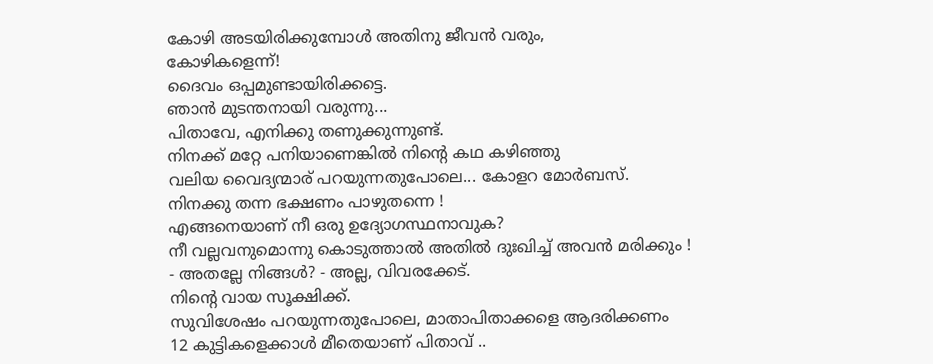കോഴി അടയിരിക്കുമ്പോൾ അതിനു ജീവൻ വരും,
കോഴികളെന്ന്!
ദൈവം ഒപ്പമുണ്ടായിരിക്കട്ടെ.
ഞാൻ മുടന്തനായി വരുന്നു...
പിതാവേ, എനിക്കു തണുക്കുന്നുണ്ട്.
നിനക്ക് മറ്റേ പനിയാണെങ്കിൽ നിന്റെ കഥ കഴിഞ്ഞു
വലിയ വൈദ്യന്മാര് പറയുന്നതുപോലെ... കോളറ മോർബസ്.
നിനക്കു തന്ന ഭക്ഷണം പാഴുതന്നെ !
എങ്ങനെയാണ് നീ ഒരു ഉദ്യോഗസ്ഥനാവുക?
നീ വല്ലവനുമൊന്നു കൊടുത്താൽ അതിൽ ദുഃഖിച്ച് അവൻ മരിക്കും !
- അതല്ലേ നിങ്ങൾ? - അല്ല, വിവരക്കേട്.
നിന്റെ വായ സൂക്ഷിക്ക്.
സുവിശേഷം പറയുന്നതുപോലെ, മാതാപിതാക്കളെ ആദരിക്കണം
12 കുട്ടികളെക്കാൾ മീതെയാണ് പിതാവ് ..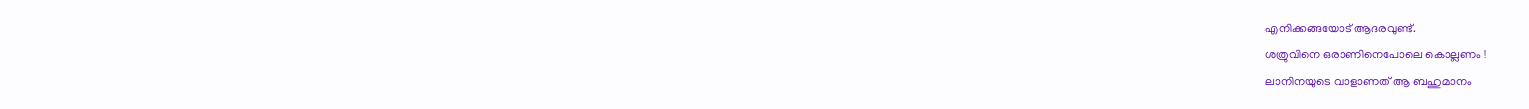എനിക്കങ്ങയോട് ആദരവുണ്ട്.
ശത്രുവിനെ ഒരാണിനെപോലെ കൊല്ലണം !
ലാനിനയുടെ വാളാണത് ആ ബഹുമാനം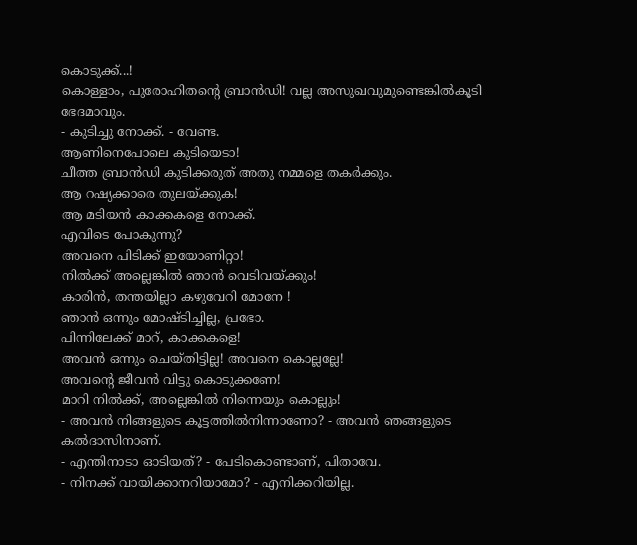കൊടുക്ക്...!
കൊള്ളാം, പുരോഹിതന്റെ ബ്രാൻഡി! വല്ല അസുഖവുമുണ്ടെങ്കിൽകൂടി ഭേദമാവും.
- കുടിച്ചു നോക്ക്. - വേണ്ട.
ആണിനെപോലെ കുടിയെടാ!
ചീത്ത ബ്രാൻഡി കുടിക്കരുത് അതു നമ്മളെ തകർക്കും.
ആ റഷ്യക്കാരെ തുലയ്ക്കുക!
ആ മടിയൻ കാക്കകളെ നോക്ക്.
എവിടെ പോകുന്നു?
അവനെ പിടിക്ക് ഇയോണിറ്റാ!
നിൽക്ക് അല്ലെങ്കിൽ ഞാൻ വെടിവയ്ക്കും!
കാരിൻ, തന്തയില്ലാ കഴുവേറി മോനേ !
ഞാൻ ഒന്നും മോഷ്ടിച്ചില്ല, പ്രഭോ.
പിന്നിലേക്ക് മാറ്, കാക്കകളെ!
അവൻ ഒന്നും ചെയ്തിട്ടില്ല! അവനെ കൊല്ലല്ലേ!
അവന്റെ ജീവൻ വിട്ടു കൊടുക്കണേ!
മാറി നിൽക്ക്, അല്ലെങ്കിൽ നിന്നെയും കൊല്ലും!
- അവൻ നിങ്ങളുടെ കൂട്ടത്തിൽനിന്നാണോ? - അവൻ ഞങ്ങളുടെ കൽദാസിനാണ്.
- എന്തിനാടാ ഓടിയത്? - പേടികൊണ്ടാണ്, പിതാവേ.
- നിനക്ക് വായിക്കാനറിയാമോ? - എനിക്കറിയില്ല.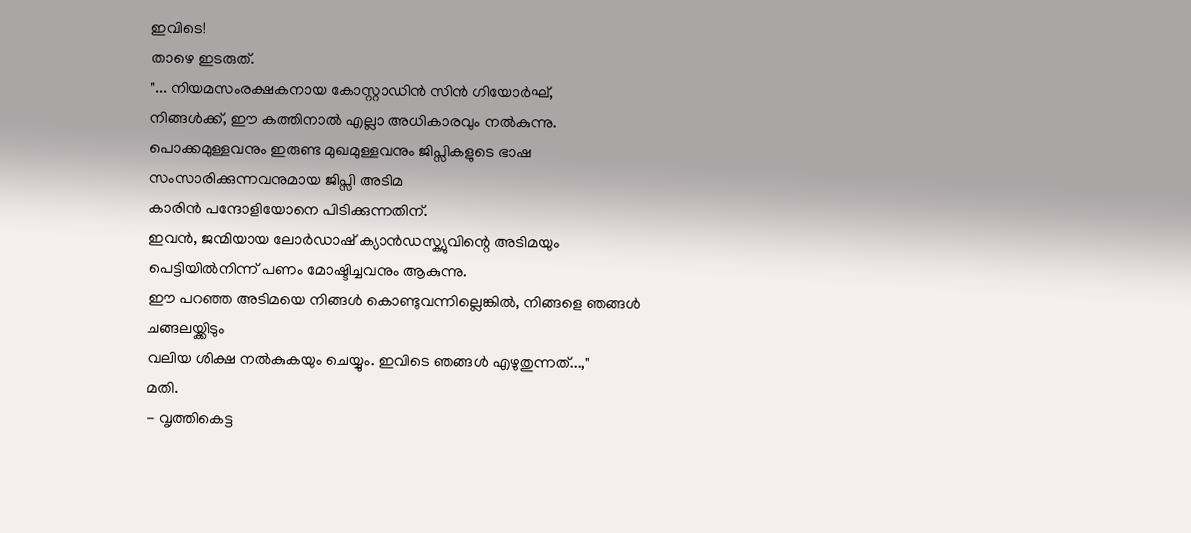ഇവിടെ!
താഴെ ഇടരുത്.
"... നിയമസംരക്ഷകനായ കോസ്റ്റാഡിൻ സിൻ ഗിയോർഘ്,
നിങ്ങൾക്ക്, ഈ കത്തിനാൽ എല്ലാ അധികാരവും നൽകുന്നു.
പൊക്കമുള്ളവനും ഇരുണ്ട മുഖമുള്ളവനും ജിപ്സികളുടെ ഭാഷ
സംസാരിക്കുന്നവനുമായ ജിപ്സി അടിമ
കാരിൻ പന്ദോളിയോനെ പിടിക്കുന്നതിന്.
ഇവൻ, ജന്മിയായ ലോർഡാഷ് ക്യാൻഡസ്ക്യുവിന്റെ അടിമയും
പെട്ടിയിൽനിന്ന് പണം മോഷ്ടിച്ചവനും ആകുന്നു.
ഈ പറഞ്ഞ അടിമയെ നിങ്ങൾ കൊണ്ടുവന്നില്ലെങ്കിൽ, നിങ്ങളെ ഞങ്ങൾ ചങ്ങലയ്ക്കിടും
വലിയ ശിക്ഷ നൽകുകയും ചെയ്യും. ഇവിടെ ഞങ്ങൾ എഴുതുന്നത്...,"
മതി.
- വൃത്തികെട്ട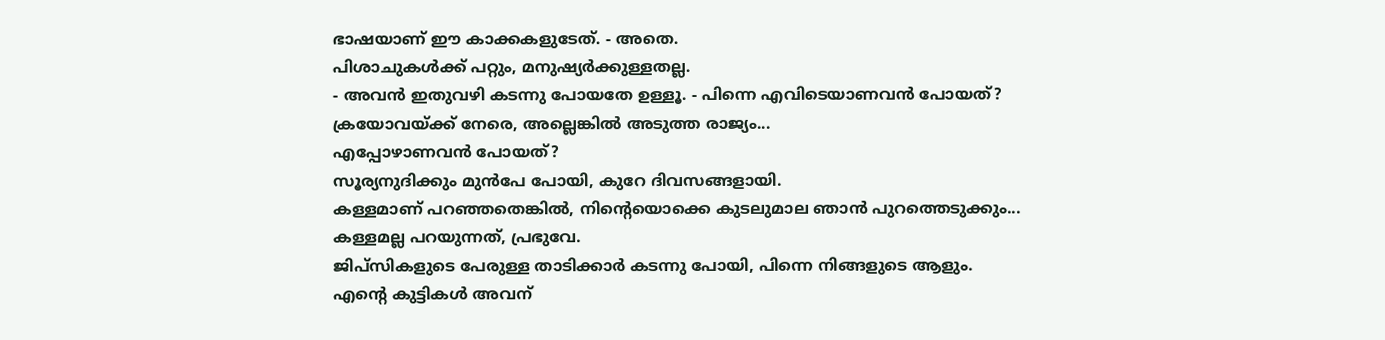ഭാഷയാണ് ഈ കാക്കകളുടേത്. - അതെ.
പിശാചുകൾക്ക് പറ്റും, മനുഷ്യർക്കുള്ളതല്ല.
- അവൻ ഇതുവഴി കടന്നു പോയതേ ഉള്ളൂ. - പിന്നെ എവിടെയാണവൻ പോയത്?
ക്രയോവയ്ക്ക് നേരെ, അല്ലെങ്കിൽ അടുത്ത രാജ്യം...
എപ്പോഴാണവൻ പോയത്?
സൂര്യനുദിക്കും മുൻപേ പോയി, കുറേ ദിവസങ്ങളായി.
കള്ളമാണ് പറഞ്ഞതെങ്കിൽ, നിന്റെയൊക്കെ കുടലുമാല ഞാൻ പുറത്തെടുക്കും...
കള്ളമല്ല പറയുന്നത്, പ്രഭുവേ.
ജിപ്സികളുടെ പേരുള്ള താടിക്കാർ കടന്നു പോയി, പിന്നെ നിങ്ങളുടെ ആളും.
എന്റെ കുട്ടികൾ അവന്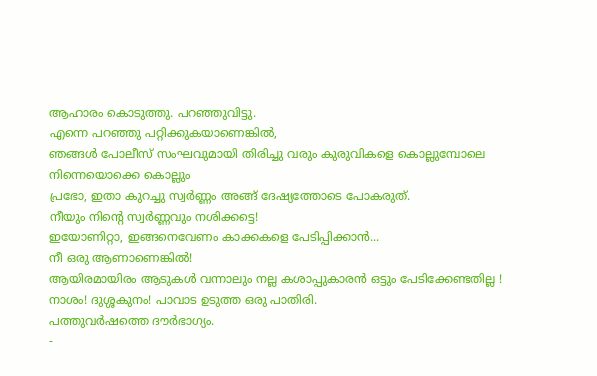ആഹാരം കൊടുത്തു. പറഞ്ഞുവിട്ടു.
എന്നെ പറഞ്ഞു പറ്റിക്കുകയാണെങ്കിൽ,
ഞങ്ങൾ പോലീസ് സംഘവുമായി തിരിച്ചു വരും കുരുവികളെ കൊല്ലുമ്പോലെ നിന്നെയൊക്കെ കൊല്ലും
പ്രഭോ, ഇതാ കുറച്ചു സ്വർണ്ണം അങ്ങ് ദേഷ്യത്തോടെ പോകരുത്.
നീയും നിന്റെ സ്വർണ്ണവും നശിക്കട്ടെ!
ഇയോണിറ്റാ, ഇങ്ങനെവേണം കാക്കകളെ പേടിപ്പിക്കാൻ...
നീ ഒരു ആണാണെങ്കിൽ!
ആയിരമായിരം ആടുകൾ വന്നാലും നല്ല കശാപ്പുകാരൻ ഒട്ടും പേടിക്കേണ്ടതില്ല !
നാശം! ദുശ്ശകുനം! പാവാട ഉടുത്ത ഒരു പാതിരി.
പത്തുവർഷത്തെ ദൗർഭാഗ്യം.
-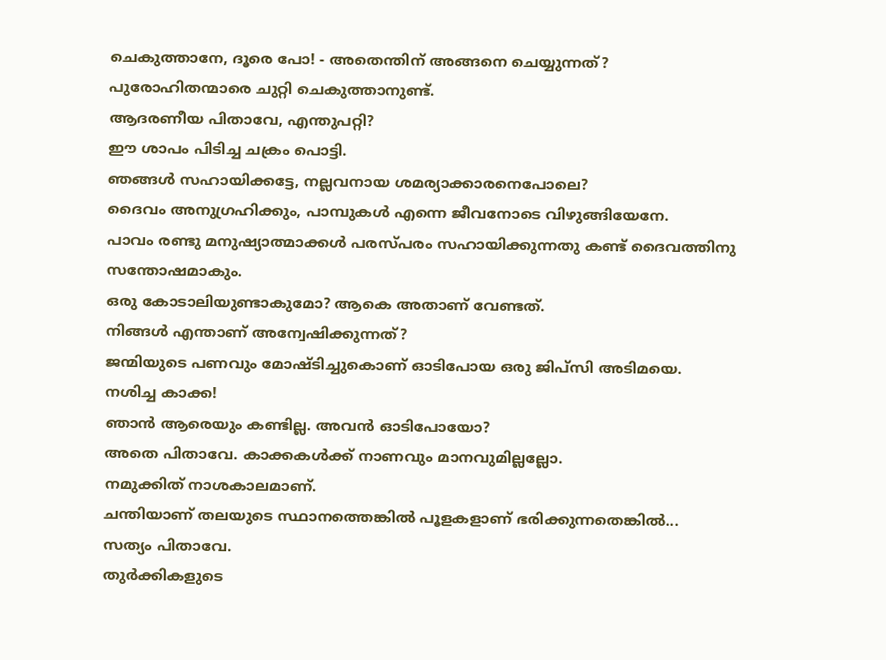ചെകുത്താനേ, ദൂരെ പോ! - അതെന്തിന് അങ്ങനെ ചെയ്യുന്നത്?
പുരോഹിതന്മാരെ ചുറ്റി ചെകുത്താനുണ്ട്.
ആദരണീയ പിതാവേ, എന്തുപറ്റി?
ഈ ശാപം പിടിച്ച ചക്രം പൊട്ടി.
ഞങ്ങൾ സഹായിക്കട്ടേ, നല്ലവനായ ശമര്യാക്കാരനെപോലെ?
ദൈവം അനുഗ്രഹിക്കും, പാമ്പുകൾ എന്നെ ജീവനോടെ വിഴുങ്ങിയേനേ.
പാവം രണ്ടു മനുഷ്യാത്മാക്കൾ പരസ്പരം സഹായിക്കുന്നതു കണ്ട് ദൈവത്തിനു സന്തോഷമാകും.
ഒരു കോടാലിയുണ്ടാകുമോ? ആകെ അതാണ് വേണ്ടത്.
നിങ്ങൾ എന്താണ് അന്വേഷിക്കുന്നത്?
ജന്മിയുടെ പണവും മോഷ്ടിച്ചുകൊണ് ഓടിപോയ ഒരു ജിപ്സി അടിമയെ.
നശിച്ച കാക്ക!
ഞാൻ ആരെയും കണ്ടില്ല. അവൻ ഓടിപോയോ?
അതെ പിതാവേ. കാക്കകൾക്ക് നാണവും മാനവുമില്ലല്ലോ.
നമുക്കിത് നാശകാലമാണ്.
ചന്തിയാണ് തലയുടെ സ്ഥാനത്തെങ്കിൽ പൂളകളാണ് ഭരിക്കുന്നതെങ്കിൽ...
സത്യം പിതാവേ.
തുർക്കികളുടെ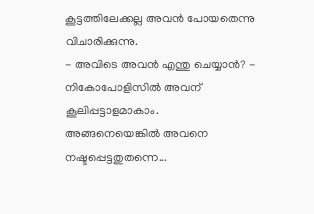കൂട്ടത്തിലേക്കല്ല അവൻ പോയതെന്നു വിചാരിക്കുന്നു.
- അവിടെ അവൻ എന്തു ചെയ്യാൻ? - നികോപോളിസിൽ അവന് കൂലിപ്പട്ടാളമാകാം.
അങ്ങനെയെങ്കിൽ അവനെ നഷ്ടപ്പെട്ടതുതന്നെ...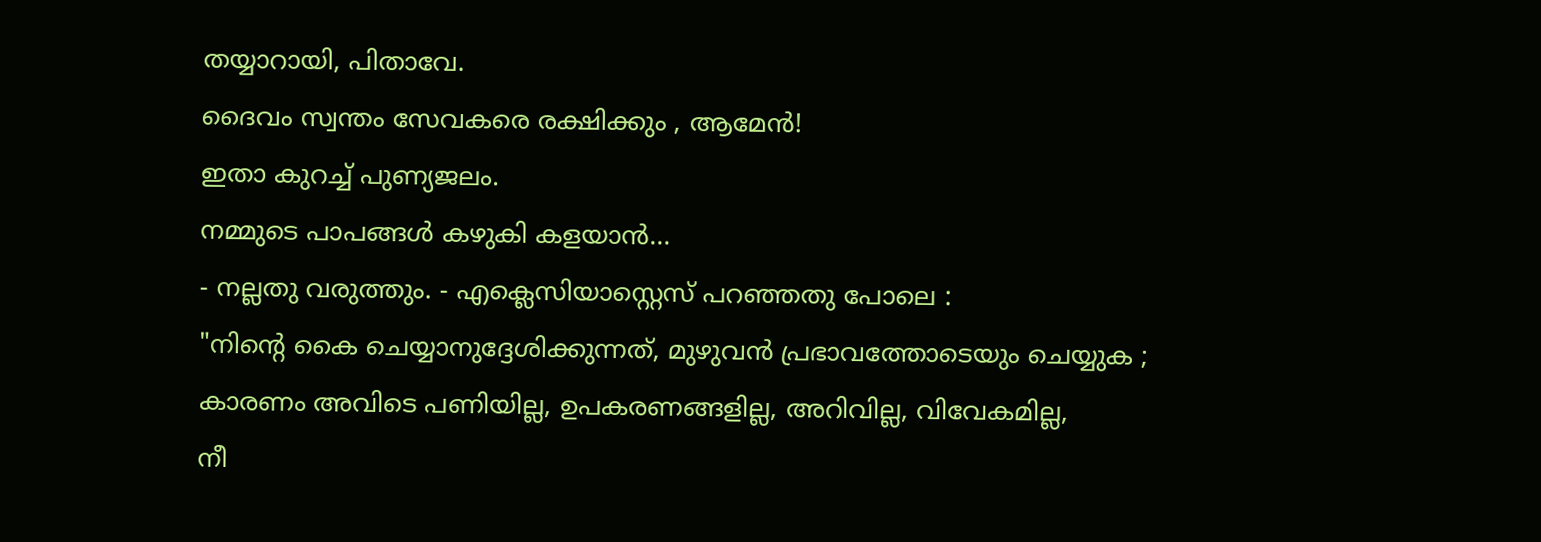തയ്യാറായി, പിതാവേ.
ദൈവം സ്വന്തം സേവകരെ രക്ഷിക്കും , ആമേൻ!
ഇതാ കുറച്ച് പുണ്യജലം.
നമ്മുടെ പാപങ്ങൾ കഴുകി കളയാൻ...
- നല്ലതു വരുത്തും. - എക്ലെസിയാസ്റ്റെസ് പറഞ്ഞതു പോലെ :
"നിന്റെ കൈ ചെയ്യാനുദ്ദേശിക്കുന്നത്, മുഴുവൻ പ്രഭാവത്തോടെയും ചെയ്യുക ;
കാരണം അവിടെ പണിയില്ല, ഉപകരണങ്ങളില്ല, അറിവില്ല, വിവേകമില്ല,
നീ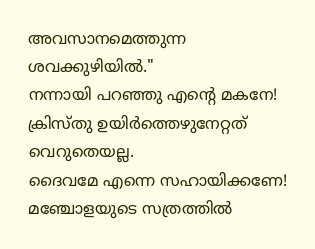അവസാനമെത്തുന്ന ശവക്കുഴിയിൽ."
നന്നായി പറഞ്ഞു എന്റെ മകനേ! ക്രിസ്തു ഉയിർത്തെഴുനേറ്റത് വെറുതെയല്ല.
ദൈവമേ എന്നെ സഹായിക്കണേ!
മഞ്ചോളയുടെ സത്രത്തിൽ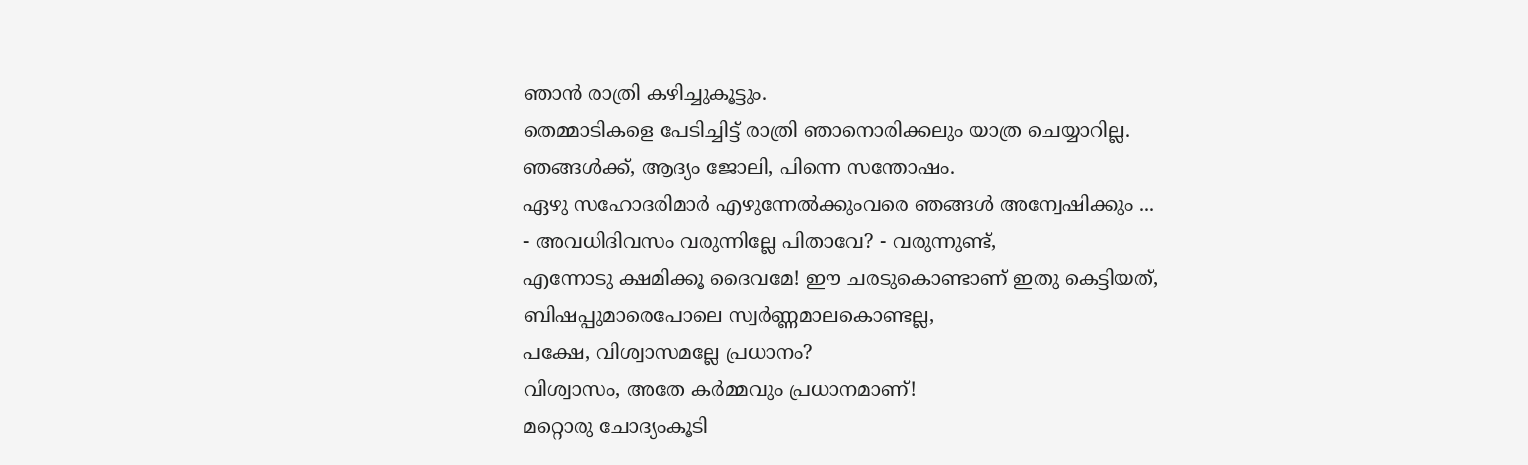ഞാൻ രാത്രി കഴിച്ചുകൂട്ടും.
തെമ്മാടികളെ പേടിച്ചിട്ട് രാത്രി ഞാനൊരിക്കലും യാത്ര ചെയ്യാറില്ല.
ഞങ്ങൾക്ക്, ആദ്യം ജോലി, പിന്നെ സന്തോഷം.
ഏഴു സഹോദരിമാർ എഴുന്നേൽക്കുംവരെ ഞങ്ങൾ അന്വേഷിക്കും ...
- അവധിദിവസം വരുന്നില്ലേ പിതാവേ? - വരുന്നുണ്ട്,
എന്നോടു ക്ഷമിക്കൂ ദൈവമേ! ഈ ചരടുകൊണ്ടാണ് ഇതു കെട്ടിയത്,
ബിഷപ്പുമാരെപോലെ സ്വർണ്ണമാലകൊണ്ടല്ല,
പക്ഷേ, വിശ്വാസമല്ലേ പ്രധാനം?
വിശ്വാസം, അതേ കർമ്മവും പ്രധാനമാണ്!
മറ്റൊരു ചോദ്യംകൂടി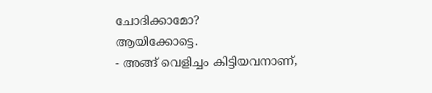ചോദിക്കാമോ?
ആയിക്കോട്ടെ.
- അങ്ങ് വെളിച്ചം കിട്ടിയവനാണ്,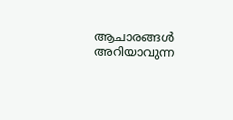ആചാരങ്ങൾ അറിയാവുന്ന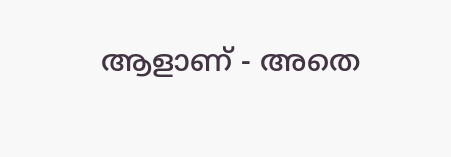ആളാണ് - അതെ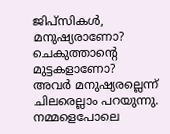ജിപ്സികൾ, മനുഷ്യരാണോ? ചെകുത്താന്റെ മുട്ടകളാണോ?
അവർ മനുഷ്യരല്ലെന്ന് ചിലരെല്ലാം പറയുന്നു.
നമ്മളെപോലെ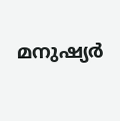മനുഷ്യർ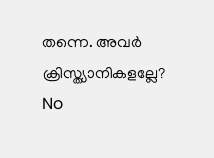തന്നെ. അവർ ക്രിസ്ത്യാനികളല്ലേ?
No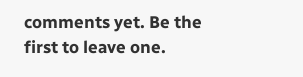comments yet. Be the first to leave one.